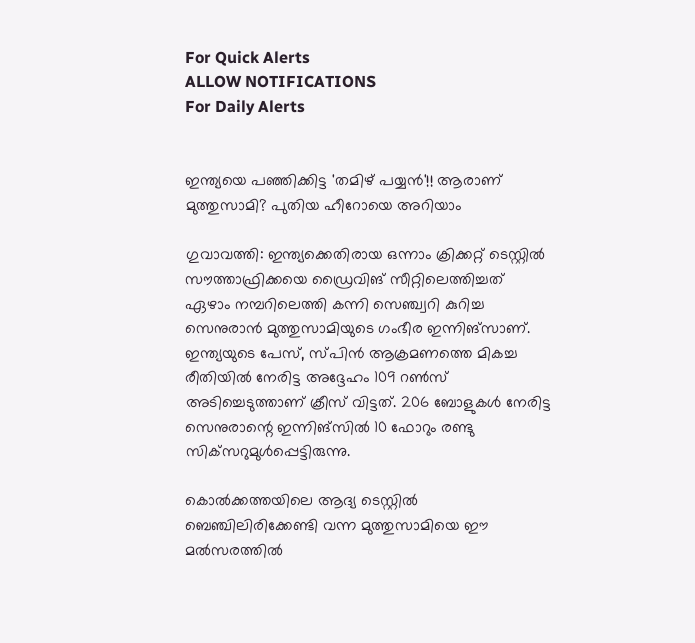For Quick Alerts
ALLOW NOTIFICATIONS
For Daily Alerts


ഇന്ത്യയെ പഞ്ഞിക്കിട്ട 'തമിഴ് പയ്യന്‍'!! ആരാണ് മുത്തുസാമി? പുതിയ ഹീറോയെ അറിയാം

ഗുവാവത്തി: ഇന്ത്യക്കെതിരായ ഒന്നാം ക്രിക്കറ്റ് ടെസ്റ്റില്‍ സൗത്താഫ്രിക്കയെ ഡ്രൈവിങ് സീറ്റിലെത്തിച്ചത് ഏഴാം നമ്പറിലെത്തി കന്നി സെഞ്ച്വറി കുറിച്ച സെനുരാന്‍ മുത്തുസാമിയുടെ ഗംഭീര ഇന്നിങ്‌സാണ്. ഇന്ത്യയുടെ പേസ്, സ്പിന്‍ ആക്രമണത്തെ മികച്ച രീതിയില്‍ നേരിട്ട അദ്ദേഹം 109 റണ്‍സ് അടിച്ചെടുത്താണ് ക്രീസ് വിട്ടത്. 206 ബോളുകള്‍ നേരിട്ട സെനുരാന്റെ ഇന്നിങ്‌സില്‍ 10 ഫോറും രണ്ടു സിക്‌സറുമുള്‍പ്പെട്ടിരുന്നു.

കൊല്‍ക്കത്തയിലെ ആദ്യ ടെസ്റ്റില്‍ ബെഞ്ചിലിരിക്കേണ്ടി വന്ന മുത്തുസാമിയെ ഈ മല്‍സരത്തില്‍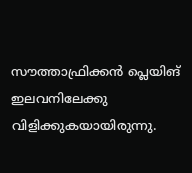സൗത്താഫ്രിക്കന്‍ പ്ലെയിങ് ഇലവനിലേക്കു വിളിക്കുകയായിരുന്നു.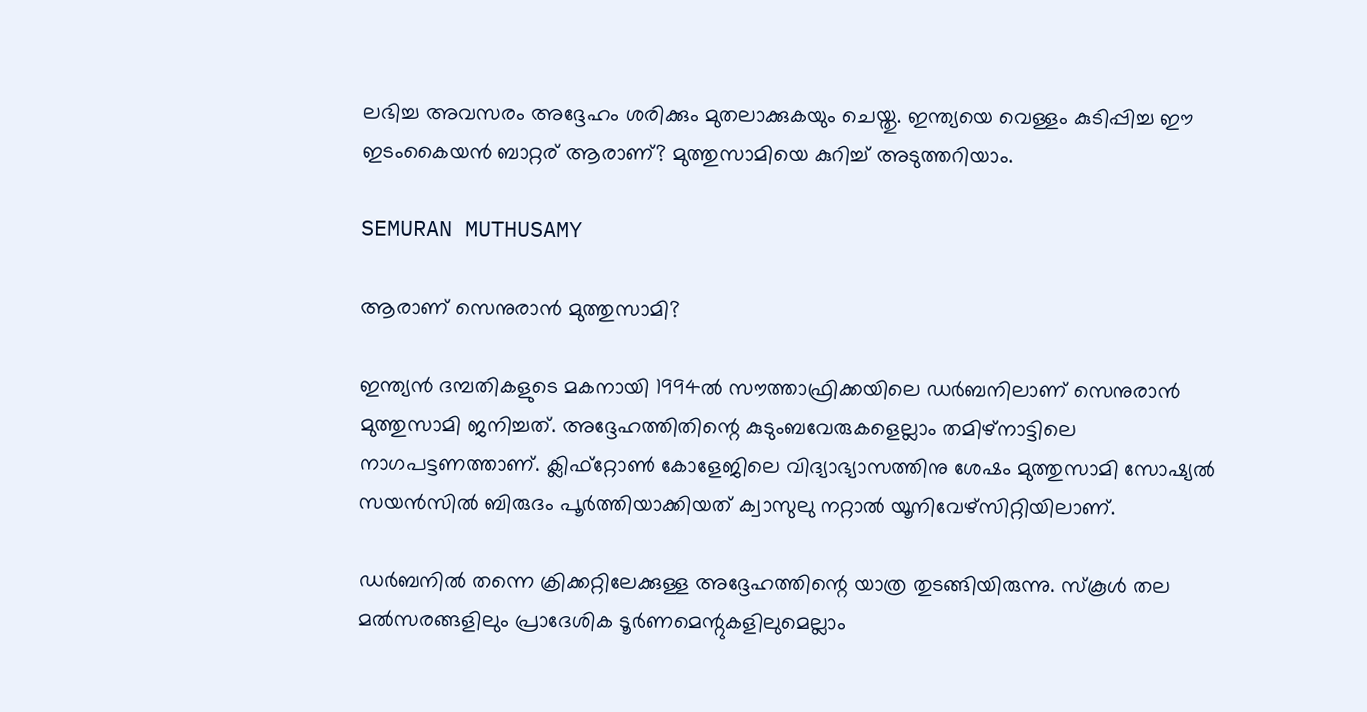ലഭിച്ച അവസരം അദ്ദേഹം ശരിക്കും മുതലാക്കുകയും ചെയ്തു. ഇന്ത്യയെ വെള്ളം കുടിപ്പിച്ച ഈ ഇടംകൈയന്‍ ബാറ്റര് ആരാണ്? മുത്തുസാമിയെ കുറിച്ച് അടുത്തറിയാം.

SEMURAN MUTHUSAMY

ആരാണ് സെനുരാന്‍ മുത്തുസാമി?

ഇന്ത്യന്‍ ദമ്പതികളുടെ മകനായി 1994ല്‍ സൗത്താഫ്രിക്കയിലെ ഡര്‍ബനിലാണ് സെനുരാന്‍ മുത്തുസാമി ജനിച്ചത്. അദ്ദേഹത്തിതിന്റെ കുടുംബവേരുകളെല്ലാം തമിഴ്‌നാട്ടിലെ നാഗപട്ടണത്താണ്. ക്ലിഫ്‌റ്റോണ്‍ കോളേജിലെ വിദ്യാഭ്യാസത്തിനു ശേഷം മുത്തുസാമി സോഷ്യല്‍ സയന്‍സില്‍ ബിരുദം പൂര്‍ത്തിയാക്കിയത് ക്വാസുലു നറ്റാല്‍ യൂനിവേഴ്‌സിറ്റിയിലാണ്.

ഡര്‍ബനില്‍ തന്നെ ക്രിക്കറ്റിലേക്കുള്ള അദ്ദേഹത്തിന്റെ യാത്ര തുടങ്ങിയിരുന്നു. സ്‌കൂള്‍ തല മല്‍സരങ്ങളിലും പ്രാദേശിക ടൂര്‍ണമെന്റുകളിലുമെല്ലാം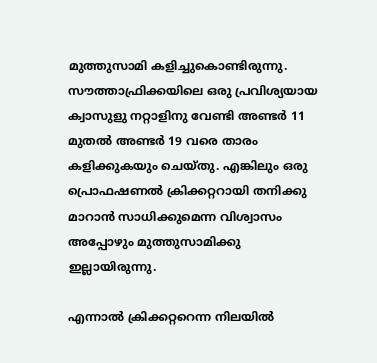മുത്തുസാമി കളിച്ചുകൊണ്ടിരുന്നു. സൗത്താഫ്രിക്കയിലെ ഒരു പ്രവിശ്യയായ ക്വാസുളു നറ്റാളിനു വേണ്ടി അണ്ടര്‍ 11 മുതല്‍ അണ്ടര്‍ 19 വരെ താരം കളിക്കുകയും ചെയ്തു. എങ്കിലും ഒരു പ്രൊഫഷണല്‍ ക്രിക്കറ്ററായി തനിക്കു മാറാന്‍ സാധിക്കുമെന്ന വിശ്വാസം അപ്പോഴും മുത്തുസാമിക്കു ഇല്ലായിരുന്നു.

എന്നാല്‍ ക്രിക്കറ്ററെന്ന നിലയില്‍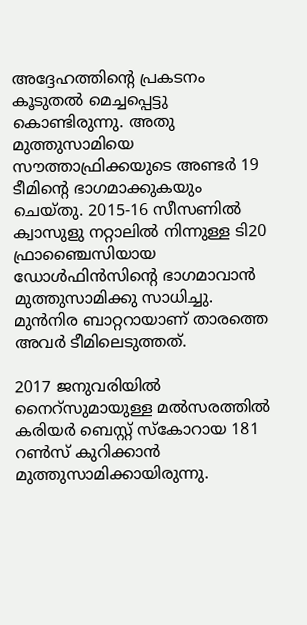അദ്ദേഹത്തിന്റെ പ്രകടനം കൂടുതല്‍ മെച്ചപ്പെട്ടു കൊണ്ടിരുന്നു. അതു മുത്തുസാമിയെ സൗത്താഫ്രിക്കയുടെ അണ്ടര്‍ 19 ടീമിന്റെ ഭാഗമാക്കുകയും ചെയ്തു. 2015-16 സീസണില്‍ ക്വാസുളു നറ്റാലില്‍ നിന്നുള്ള ടി20 ഫ്രാഞ്ചൈസിയായ ഡോള്‍ഫിന്‍സിന്റെ ഭാഗമാവാന്‍ മുത്തുസാമിക്കു സാധിച്ചു. മുന്‍നിര ബാറ്ററായാണ് താരത്തെ അവര്‍ ടീമിലെടുത്തത്.

2017 ജനുവരിയില്‍ നൈറ്‌സുമായുള്ള മല്‍സരത്തില്‍ കരിയര്‍ ബെസ്റ്റ് സ്‌കോറായ 181 റണ്‍സ് കുറിക്കാന്‍ മുത്തുസാമിക്കായിരുന്നു.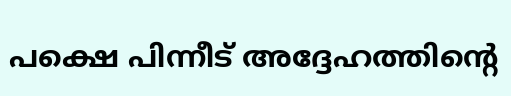പക്ഷെ പിന്നീട് അദ്ദേഹത്തിന്റെ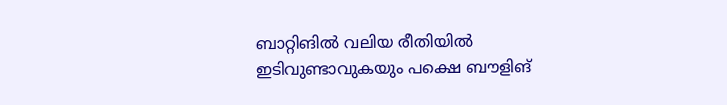ബാറ്റിങില്‍ വലിയ രീതിയില്‍ ഇടിവുണ്ടാവുകയും പക്ഷെ ബൗളിങ്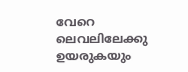വേറെ ലെവലിലേക്കു ഉയരുകയും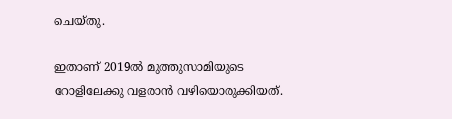ചെയ്തു.

ഇതാണ് 2019ല്‍ മുത്തുസാമിയുടെ റോളിലേക്കു വളരാന്‍ വഴിയൊരുക്കിയത്.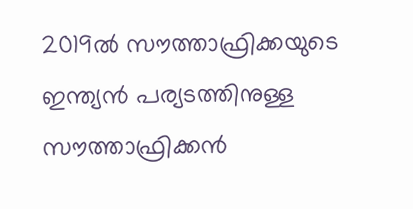2019ല്‍ സൗത്താഫ്രിക്കയുടെ ഇന്ത്യന്‍ പര്യടത്തിനുള്ള സൗത്താഫ്രിക്കന്‍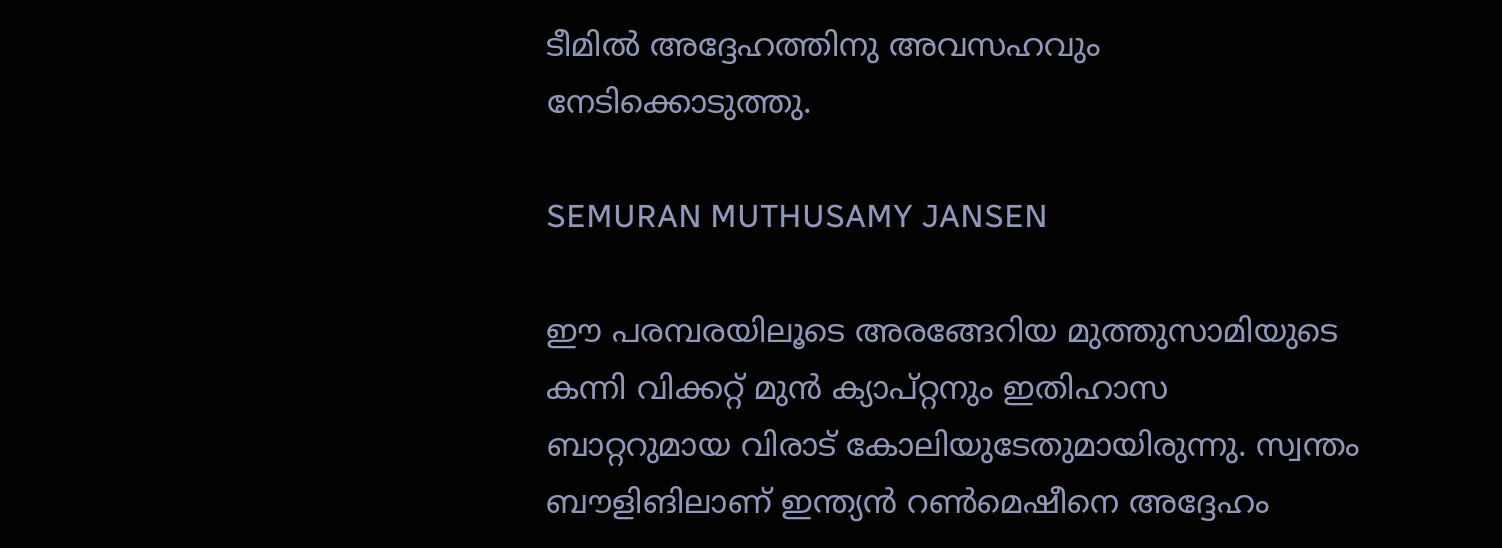ടീമില്‍ അദ്ദേഹത്തിനു അവസഹവും നേടിക്കൊടുത്തു.

SEMURAN MUTHUSAMY JANSEN

ഈ പരമ്പരയിലൂടെ അരങ്ങേറിയ മുത്തുസാമിയുടെ കന്നി വിക്കറ്റ് മുന്‍ ക്യാപ്റ്റനും ഇതിഹാസ ബാറ്ററുമായ വിരാട് കോലിയുടേതുമായിരുന്നു. സ്വന്തം ബൗളിങിലാണ് ഇന്ത്യന്‍ റണ്‍മെഷീനെ അദ്ദേഹം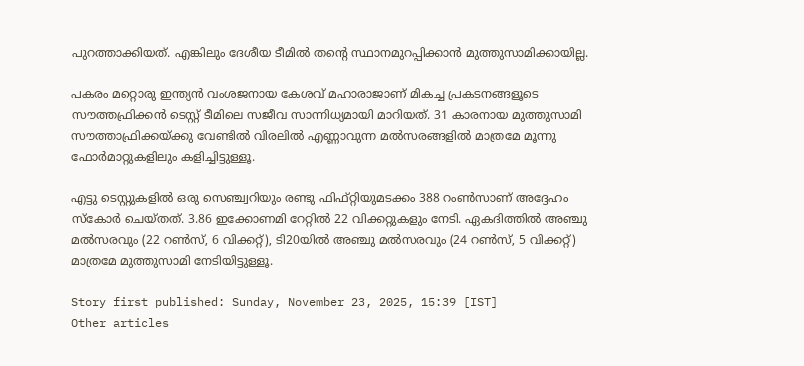പുറത്താക്കിയത്. എങ്കിലും ദേശീയ ടീമില്‍ തന്റെ സ്ഥാനമുറപ്പിക്കാന്‍ മുത്തുസാമിക്കായില്ല.

പകരം മറ്റൊരു ഇന്ത്യന്‍ വംശജനായ കേശവ് മഹാരാജാണ് മികച്ച പ്രകടനങ്ങളൂടെ സൗത്തഫ്രിക്കന്‍ ടെസ്റ്റ് ടീമിലെ സജീവ സാന്നിധ്യമായി മാറിയത്. 31 കാരനായ മുത്തുസാമി സൗത്താഫ്രിക്കയ്ക്കു വേണ്ടില്‍ വിരലില്‍ എണ്ണാവുന്ന മല്‍സരങ്ങളില്‍ മാത്രമേ മൂന്നു ഫോര്‍മാറ്റുകളിലും കളിച്ചിട്ടുള്ളൂ.

എട്ടു ടെസ്റ്റുകളില്‍ ഒരു സെഞ്ച്വറിയും രണ്ടു ഫിഫ്റ്റിയുമടക്കം 388 റംണ്‍സാണ് അദ്ദേഹം സ്‌കോര്‍ ചെയ്തത്. 3.86 ഇക്കോണമി റേറ്റില്‍ 22 വിക്കറ്റുകളും നേടി. ഏകദിത്തില്‍ അഞ്ചു മല്‍സരവും (22 റണ്‍സ്, 6 വിക്കറ്റ്), ടി20യില്‍ അഞ്ചു മല്‍സരവും (24 റണ്‍സ്, 5 വിക്കറ്റ്) മാത്രമേ മുത്തുസാമി നേടിയിട്ടുള്ളൂ.

Story first published: Sunday, November 23, 2025, 15:39 [IST]
Other articles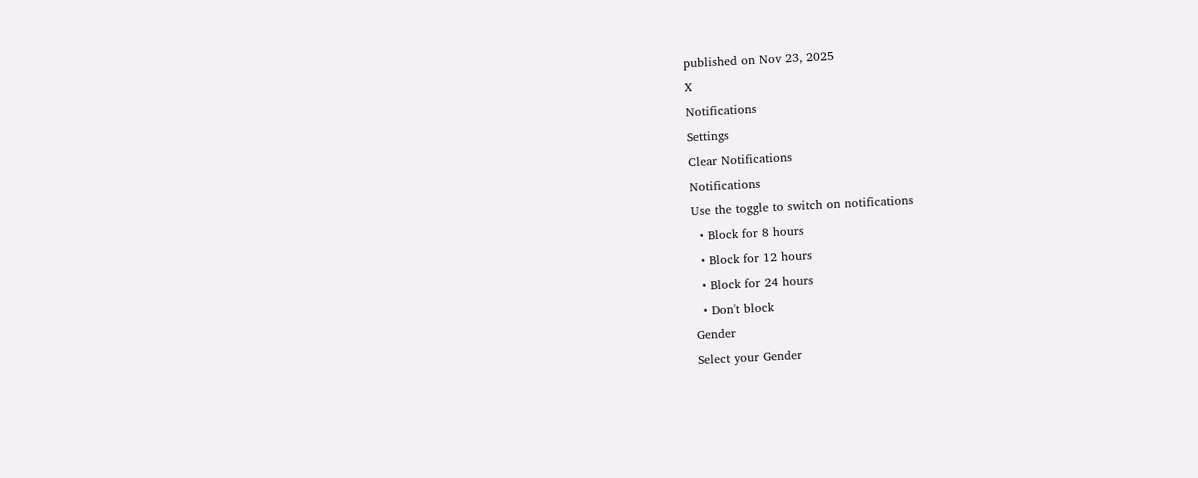published on Nov 23, 2025
X
Notifications
Settings
Clear Notifications
Notifications
Use the toggle to switch on notifications
  • Block for 8 hours
  • Block for 12 hours
  • Block for 24 hours
  • Don't block
Gender
Select your Gender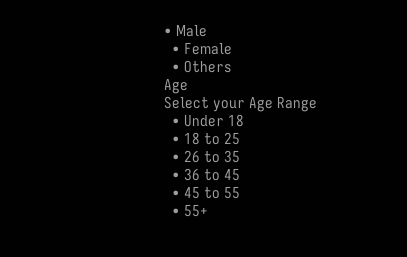• Male
  • Female
  • Others
Age
Select your Age Range
  • Under 18
  • 18 to 25
  • 26 to 35
  • 36 to 45
  • 45 to 55
  • 55+